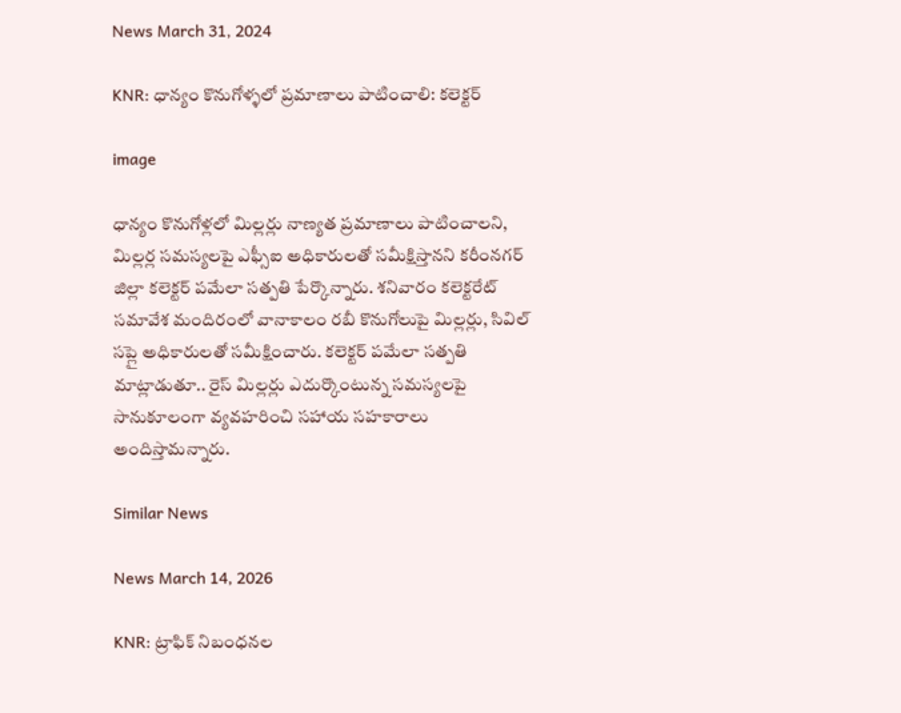News March 31, 2024

KNR: ధాన్యం కొనుగోళ్ళలో ప్రమాణాలు పాటించాలి: కలెక్టర్

image

ధాన్యం కొనుగోళ్లలో మిల్లర్లు నాణ్యత ప్రమాణాలు పాటించాలని, మిల్లర్ల సమస్యలపై ఎఫ్సీఐ అధికారులతో సమీక్షిస్తానని కరీంనగర్ జిల్లా కలెక్టర్ పమేలా సత్పతి పేర్కొన్నారు. శనివారం కలెక్టరేట్ సమావేశ మందిరంలో వానాకాలం రబీ కొనుగోలుపై మిల్లర్లు, సివిల్ సప్లై అధికారులతో సమీక్షించారు. కలెక్టర్ పమేలా సత్పతి మాట్లాడుతూ.. రైస్ మిల్లర్లు ఎదుర్కొంటున్న సమస్యలపై సానుకూలంగా వ్యవహరించి సహాయ సహకారాలు అందిస్తామన్నారు.

Similar News

News March 14, 2026

KNR: ట్రాఫిక్ నిబంధనల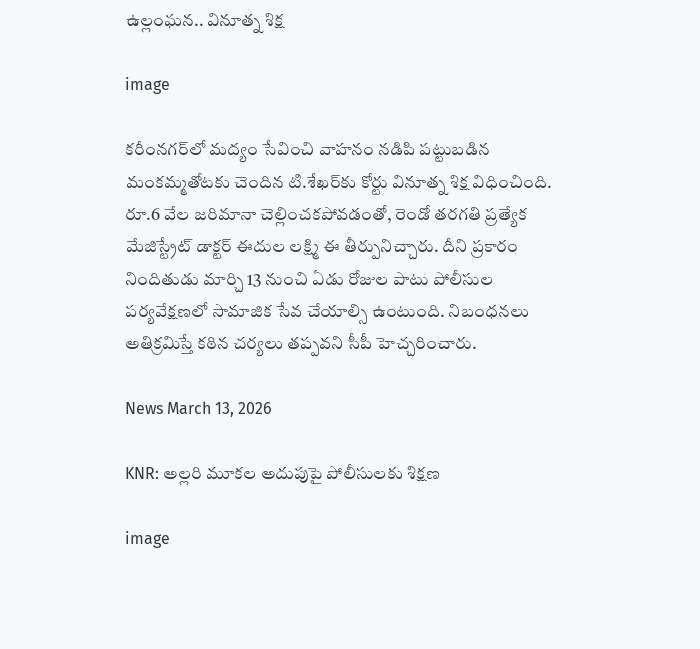ఉల్లంఘన.. వినూత్న శిక్ష

image

కరీంనగర్‌లో మద్యం సేవించి వాహనం నడిపి పట్టుబడిన మంకమ్మతోటకు చెందిన టి.శేఖర్‌కు కోర్టు వినూత్న శిక్ష విధించింది. రూ.6 వేల జరిమానా చెల్లించకపోవడంతో, రెండో తరగతి ప్రత్యేక మేజిస్ట్రేట్ డాక్టర్‌ ఈదుల లక్ష్మి ఈ తీర్పునిచ్చారు. దీని ప్రకారం నిందితుడు మార్చి 13 నుంచి ఏడు రోజుల పాటు పోలీసుల పర్యవేక్షణలో సామాజిక సేవ చేయాల్సి ఉంటుంది. నిబంధనలు అతిక్రమిస్తే కఠిన చర్యలు తప్పవని సీపీ హెచ్చరించారు.

News March 13, 2026

KNR: అల్లరి మూకల అదుపుపై పోలీసులకు శిక్షణ

image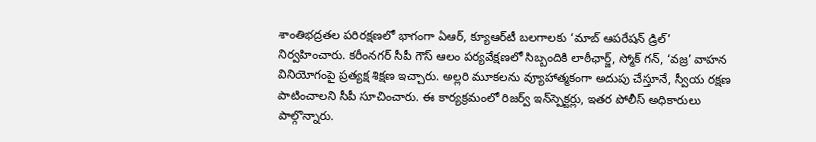శాంతిభద్రతల పరిరక్షణలో భాగంగా ఏఆర్, క్యూఆర్‌టీ బలగాలకు ‘మాబ్ ఆపరేషన్ డ్రిల్’ నిర్వహించారు. కరీంనగర్ సీపీ గౌస్ ఆలం పర్యవేక్షణలో సిబ్బందికి లాఠీఛార్జ్, స్మోక్ గన్, ‘వజ్ర’ వాహన వినియోగంపై ప్రత్యక్ష శిక్షణ ఇచ్చారు. అల్లరి మూకలను వ్యూహాత్మకంగా అదుపు చేస్తూనే, స్వీయ రక్షణ పాటించాలని సీపీ సూచించారు. ఈ కార్యక్రమంలో రిజర్వ్ ఇన్‌స్పెక్టర్లు, ఇతర పోలీస్ అధికారులు పాల్గొన్నారు.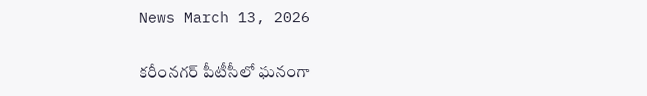News March 13, 2026

కరీంనగర్ పీటీసీలో ఘనంగా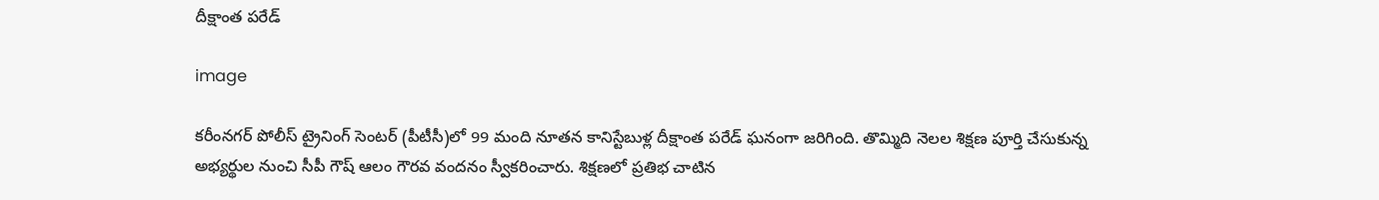దీక్షాంత పరేడ్

image

కరీంనగర్ పోలీస్ ట్రైనింగ్ సెంటర్ (పీటీసీ)లో 99 మంది నూతన కానిస్టేబుళ్ల దీక్షాంత పరేడ్ ఘనంగా జరిగింది. తొమ్మిది నెలల శిక్షణ పూర్తి చేసుకున్న అభ్యర్థుల నుంచి సీపీ గౌష్ ఆలం గౌరవ వందనం స్వీకరించారు. శిక్షణలో ప్రతిభ చాటిన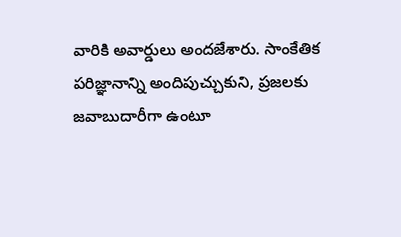వారికి అవార్డులు అందజేశారు. సాంకేతిక పరిజ్ఞానాన్ని అందిపుచ్చుకుని, ప్రజలకు జవాబుదారీగా ఉంటూ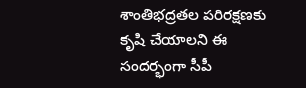శాంతిభద్రతల పరిరక్షణకు కృషి చేయాలని ఈ సందర్భంగా సీపీ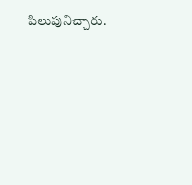పిలుపునిచ్చారు.